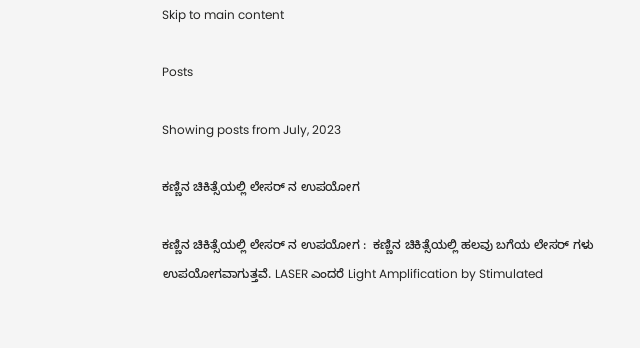Skip to main content

Posts

Showing posts from July, 2023

ಕಣ್ಣಿನ ಚಿಕಿತ್ಸೆಯಲ್ಲಿ ಲೇಸರ್ ನ ಉಪಯೋಗ

ಕಣ್ಣಿನ ಚಿಕಿತ್ಸೆಯಲ್ಲಿ ಲೇಸರ್ ನ ಉಪಯೋಗ :  ಕಣ್ಣಿನ ಚಿಕಿತ್ಸೆಯಲ್ಲಿ ಹಲವು ಬಗೆಯ ಲೇಸರ್ ಗಳು ಉಪಯೋಗವಾಗುತ್ತವೆ. LASER ಎಂದರೆ Light Amplification by Stimulated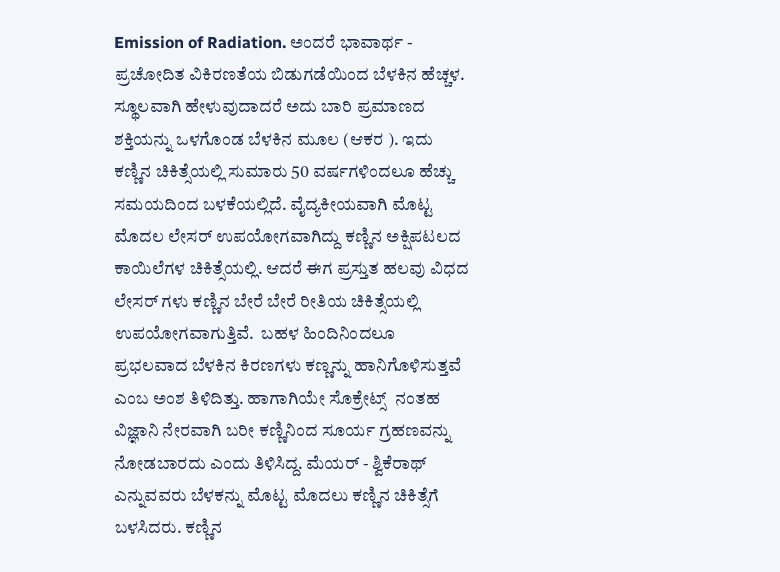Emission of Radiation. ಅಂದರೆ ಭಾವಾರ್ಥ - ಪ್ರಚೋದಿತ ವಿಕಿರಣತೆಯ ಬಿಡುಗಡೆಯಿಂದ ಬೆಳಕಿನ ಹೆಚ್ಚಳ. ಸ್ಥೂಲವಾಗಿ ಹೇಳುವುದಾದರೆ ಅದು ಬಾರಿ ಪ್ರಮಾಣದ ಶಕ್ತಿಯನ್ನು ಒಳಗೊಂಡ ಬೆಳಕಿನ ಮೂಲ (ಆಕರ ). ಇದು ಕಣ್ಣಿನ ಚಿಕಿತ್ಸೆಯಲ್ಲಿ ಸುಮಾರು 50 ವರ್ಷಗಳಿಂದಲೂ ಹೆಚ್ಚು ಸಮಯದಿಂದ ಬಳಕೆಯಲ್ಲಿದೆ. ವೈದ್ಯಕೀಯವಾಗಿ ಮೊಟ್ಟ ಮೊದಲ ಲೇಸರ್ ಉಪಯೋಗವಾಗಿದ್ದು ಕಣ್ಣಿನ ಅಕ್ಷಿಪಟಲದ ಕಾಯಿಲೆಗಳ ಚಿಕಿತ್ಸೆಯಲ್ಲಿ. ಆದರೆ ಈಗ ಪ್ರಸ್ತುತ ಹಲವು ವಿಧದ ಲೇಸರ್ ಗಳು ಕಣ್ಣಿನ ಬೇರೆ ಬೇರೆ ರೀತಿಯ ಚಿಕಿತ್ಸೆಯಲ್ಲಿ ಉಪಯೋಗವಾಗುತ್ತಿವೆ.  ಬಹಳ ಹಿಂದಿನಿಂದಲೂ ಪ್ರಭಲವಾದ ಬೆಳಕಿನ ಕಿರಣಗಳು ಕಣ್ಣನ್ನು ಹಾನಿಗೊಳಿಸುತ್ತವೆ ಎಂಬ ಅಂಶ ತಿಳಿದಿತ್ತು. ಹಾಗಾಗಿಯೇ ಸೊಕ್ರೇಟ್ಸ್  ನಂತಹ ವಿಜ್ಞಾನಿ ನೇರವಾಗಿ ಬರೀ ಕಣ್ಣಿನಿಂದ ಸೂರ್ಯ ಗ್ರಹಣವನ್ನು ನೋಡಬಾರದು ಎಂದು ತಿಳಿಸಿದ್ದ. ಮೆಯರ್ - ಶ್ವಿಕೆರಾಥ್ ಎನ್ನುವವರು ಬೆಳಕನ್ನು ಮೊಟ್ಟ ಮೊದಲು ಕಣ್ಣಿನ ಚಿಕಿತ್ಸೆಗೆ ಬಳಸಿದರು. ಕಣ್ಣಿನ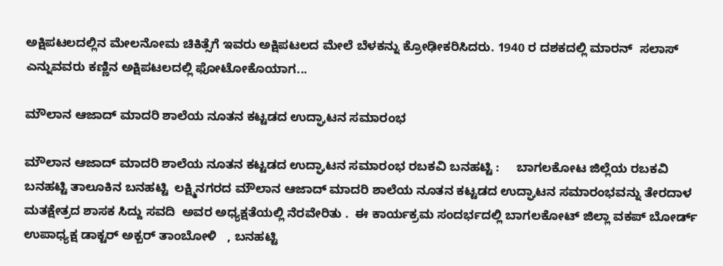ಅಕ್ಷಿಪಟಲದಲ್ಲಿನ ಮೇಲನೋಮ ಚಿಕಿತ್ಸೆಗೆ ಇವರು ಅಕ್ಷಿಪಟಲದ ಮೇಲೆ ಬೆಳಕನ್ನು ಕ್ರೋಢೀಕರಿಸಿದರು. 1940 ರ ದಶಕದಲ್ಲಿ ಮಾರನ್  ಸಲಾಸ್ ಎನ್ನುವವರು ಕಣ್ಣಿನ ಅಕ್ಷಿಪಟಲದಲ್ಲಿ ಫೋಟೋಕೊಯಾಗ...

ಮೌಲಾನ ಆಜಾದ್ ಮಾದರಿ ಶಾಲೆಯ ನೂತನ ಕಟ್ಟಡದ ಉದ್ಘಾಟನ ಸಮಾರಂಭ

ಮೌಲಾನ ಆಜಾದ್ ಮಾದರಿ ಶಾಲೆಯ ನೂತನ ಕಟ್ಟಡದ ಉದ್ಘಾಟನ ಸಮಾರಂಭ ರಬಕವಿ ಬನಹಟ್ಟಿ :     ಬಾಗಲಕೋಟ ಜಿಲ್ಲೆಯ ರಬಕವಿ ಬನಹಟ್ಟಿ ತಾಲೂಕಿನ ಬನಹಟ್ಟಿ  ಲಕ್ಷ್ಮಿನಗರದ ಮೌಲಾನ ಆಜಾದ್ ಮಾದರಿ ಶಾಲೆಯ ನೂತನ ಕಟ್ಟಡದ ಉದ್ಘಾಟನ ಸಮಾರಂಭವನ್ನು ತೇರದಾಳ ಮತಕ್ಷೇತ್ರದ ಶಾಸಕ ಸಿದ್ದು ಸವದಿ  ಅವರ ಅಧ್ಯಕ್ಷತೆಯಲ್ಲಿ ನೆರವೇರಿತು .  ಈ ಕಾರ್ಯಕ್ರಮ ಸಂದರ್ಭದಲ್ಲಿ ಬಾಗಲಕೋಟ್ ಜಿಲ್ಲಾ ವಕಪ್ ಬೋರ್ಡ್ ಉಪಾಧ್ಯಕ್ಷ ಡಾಕ್ಟರ್ ಅಕ್ಬರ್ ತಾಂಬೋಳಿ   , ಬನಹಟ್ಟಿ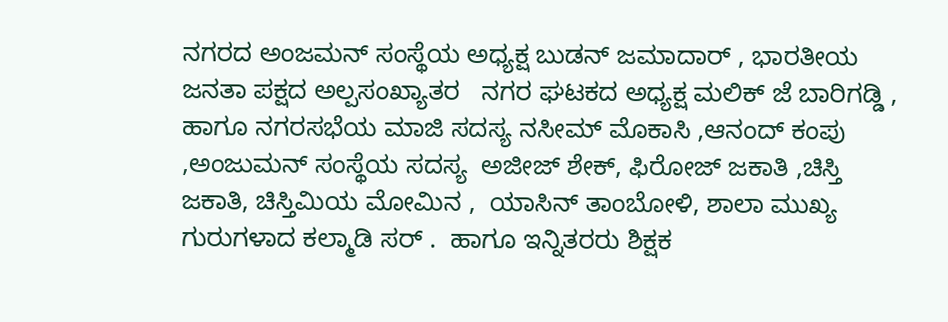ನಗರದ ಅಂಜಮನ್ ಸಂಸ್ಥೆಯ ಅಧ್ಯಕ್ಷ ಬುಡನ್ ಜಮಾದಾರ್ , ಭಾರತೀಯ ಜನತಾ ಪಕ್ಷದ ಅಲ್ಪಸಂಖ್ಯಾತರ   ನಗರ ಘಟಕದ ಅಧ್ಯಕ್ಷ ಮಲಿಕ್ ಜೆ ಬಾರಿಗಡ್ಡಿ , ಹಾಗೂ ನಗರಸಭೆಯ ಮಾಜಿ ಸದಸ್ಯ ನಸೀಮ್ ಮೊಕಾಸಿ ,ಆನಂದ್ ಕಂಪು ,ಅಂಜುಮನ್ ಸಂಸ್ಥೆಯ ಸದಸ್ಯ  ಅಜೀಜ್ ಶೇಕ್, ಫಿರೋಜ್ ಜಕಾತಿ ,ಚಿಸ್ತಿ ಜಕಾತಿ, ಚಿಸ್ತಿಮಿಯ ಮೋಮಿನ ,  ಯಾಸಿನ್ ತಾಂಬೋಳಿ, ಶಾಲಾ ಮುಖ್ಯ  ಗುರುಗಳಾದ ಕಲ್ಮಾಡಿ ಸರ್ .  ಹಾಗೂ ಇನ್ನಿತರರು ಶಿಕ್ಷಕ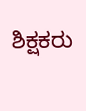ಶಿಕ್ಷಕರು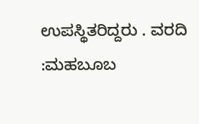ಉಪಸ್ಥಿತರಿದ್ದರು . ವರದಿ :ಮಹಬೂಬ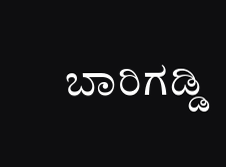ಬಾರಿಗಡ್ಡಿ